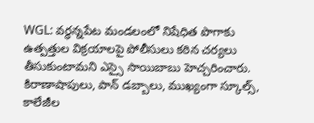WGL: వర్ధన్నపేట మండలంలో నిషేధిత పొగాకు ఉత్పత్తుల విక్రయాలపై పోలీసులు కఠిన చర్యలు తీసుకుంటామని ఎస్సై సాయిబాబు హెచ్చరించారు. కిరాణాషాపులు, పాన్ డబ్బాలు, ముఖ్యంగా స్కూల్స్, కాలేజీల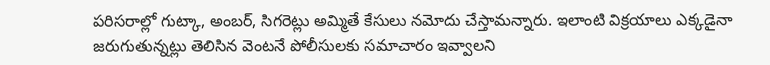పరిసరాల్లో గుట్కా, అంబర్, సిగరెట్లు అమ్మితే కేసులు నమోదు చేస్తామన్నారు. ఇలాంటి విక్రయాలు ఎక్కడైనా జరుగుతున్నట్లు తెలిసిన వెంటనే పోలీసులకు సమాచారం ఇవ్వాలని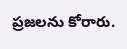ప్రజలను కోరారు.